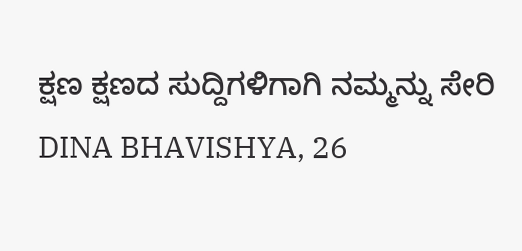ಕ್ಷಣ ಕ್ಷಣದ ಸುದ್ದಿಗಳಿಗಾಗಿ ನಮ್ಮನ್ನು ಸೇರಿ
DINA BHAVISHYA, 26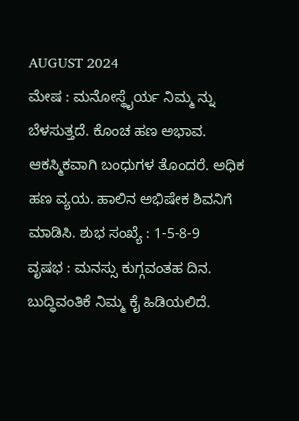AUGUST 2024
ಮೇಷ : ಮನೋಸ್ಥೈರ್ಯ ನಿಮ್ಮ ನ್ನು ಬೆಳಸುತ್ತದೆ. ಕೊಂಚ ಹಣ ಅಭಾವ. ಆಕಸ್ಮಿಕವಾಗಿ ಬಂಧುಗಳ ತೊಂದರೆ. ಅಧಿಕ ಹಣ ವ್ಯಯ. ಹಾಲಿನ ಅಭಿಷೇಕ ಶಿವನಿಗೆ ಮಾಡಿಸಿ. ಶುಭ ಸಂಖ್ಯೆ : 1-5-8-9
ವೃಷಭ : ಮನಸ್ಸು ಕುಗ್ಗವಂತಹ ದಿನ. ಬುದ್ಧಿವಂತಿಕೆ ನಿಮ್ಮ ಕೈ ಹಿಡಿಯಲಿದೆ.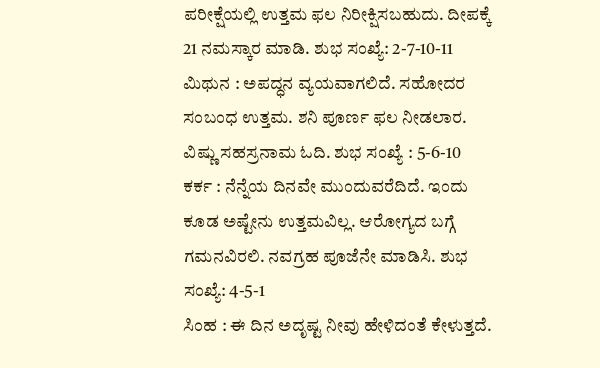ಪರೀಕ್ಷೆಯಲ್ಲಿ ಉತ್ತಮ ಫಲ ನಿರೀಕ್ಷಿಸಬಹುದು. ದೀಪಕ್ಕೆ 21 ನಮಸ್ಕಾರ ಮಾಡಿ. ಶುಭ ಸಂಖ್ಯೆ: 2-7-10-11
ಮಿಥುನ : ಅಪದ್ಧನ ವ್ಯಯವಾಗಲಿದೆ. ಸಹೋದರ ಸಂಬಂಧ ಉತ್ತಮ. ಶನಿ ಪೂರ್ಣ ಫಲ ನೀಡಲಾರ. ವಿಷ್ಣು ಸಹಸ್ರನಾಮ ಓದಿ. ಶುಭ ಸಂಖ್ಯೆ : 5-6-10
ಕರ್ಕ : ನೆನ್ನೆಯ ದಿನವೇ ಮುಂದುವರೆದಿದೆ. ಇಂದು ಕೂಡ ಅಷ್ಟೇನು ಉತ್ತಮವಿಲ್ಲ. ಆರೋಗ್ಯದ ಬಗ್ಗೆ ಗಮನವಿರಲಿ. ನವಗ್ರಹ ಪೂಜೆನೇ ಮಾಡಿಸಿ. ಶುಭ ಸಂಖ್ಯೆ: 4-5-1
ಸಿಂಹ : ಈ ದಿನ ಅದೃಷ್ಟ ನೀವು ಹೇಳಿದಂತೆ ಕೇಳುತ್ತದೆ.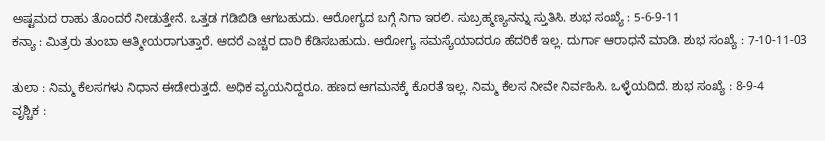ಅಷ್ಟಮದ ರಾಹು ತೊಂದರೆ ನೀಡುತ್ತೇನೆ. ಒತ್ತಡ ಗಡಿಬಿಡಿ ಆಗಬಹುದು. ಆರೋಗ್ಯದ ಬಗ್ಗೆ ನಿಗಾ ಇರಲಿ. ಸುಬ್ರಹ್ಮಣ್ಯನನ್ನು ಸ್ತುತಿಸಿ. ಶುಭ ಸಂಖ್ಯೆ : 5-6-9-11
ಕನ್ಯಾ : ಮಿತ್ರರು ತುಂಬಾ ಆತ್ಮೀಯರಾಗುತ್ತಾರೆ. ಆದರೆ ಎಚ್ಚರ ದಾರಿ ಕೆಡಿಸಬಹುದು. ಆರೋಗ್ಯ ಸಮಸ್ಯೆಯಾದರೂ ಹೆದರಿಕೆ ಇಲ್ಲ. ದುರ್ಗಾ ಆರಾಧನೆ ಮಾಡಿ. ಶುಭ ಸಂಖ್ಯೆ : 7-10-11-03

ತುಲಾ : ನಿಮ್ಮ ಕೆಲಸಗಳು ನಿಧಾನ ಈಡೇರುತ್ತದೆ. ಅಧಿಕ ವ್ಯಯನಿದ್ದರೂ. ಹಣದ ಆಗಮನಕ್ಕೆ ಕೊರತೆ ಇಲ್ಲ. ನಿಮ್ಮ ಕೆಲಸ ನೀವೇ ನಿರ್ವಹಿಸಿ. ಒಳ್ಳೆಯದಿದೆ. ಶುಭ ಸಂಖ್ಯೆ : 8-9-4
ವೃಶ್ಚಿಕ :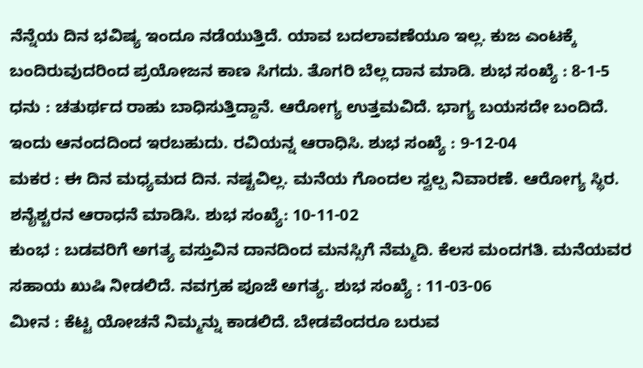ನೆನ್ನೆಯ ದಿನ ಭವಿಷ್ಯ ಇಂದೂ ನಡೆಯುತ್ತಿದೆ. ಯಾವ ಬದಲಾವಣೆಯೂ ಇಲ್ಲ. ಕುಜ ಎಂಟಕ್ಕೆ ಬಂದಿರುವುದರಿಂದ ಪ್ರಯೋಜನ ಕಾಣ ಸಿಗದು. ತೊಗರಿ ಬೆಲ್ಲ ದಾನ ಮಾಡಿ. ಶುಭ ಸಂಖ್ಯೆ : 8-1-5
ಧನು : ಚತುರ್ಥದ ರಾಹು ಬಾಧಿಸುತ್ತಿದ್ದಾನೆ. ಆರೋಗ್ಯ ಉತ್ತಮವಿದೆ. ಭಾಗ್ಯ ಬಯಸದೇ ಬಂದಿದೆ. ಇಂದು ಆನಂದದಿಂದ ಇರಬಹುದು. ರವಿಯನ್ನ ಆರಾಧಿಸಿ. ಶುಭ ಸಂಖ್ಯೆ : 9-12-04
ಮಕರ : ಈ ದಿನ ಮಧ್ಯಮದ ದಿನ. ನಷ್ಟವಿಲ್ಲ. ಮನೆಯ ಗೊಂದಲ ಸ್ವಲ್ಪ ನಿವಾರಣೆ. ಆರೋಗ್ಯ ಸ್ಥಿರ. ಶನೈಶ್ಚರನ ಆರಾಧನೆ ಮಾಡಿಸಿ. ಶುಭ ಸಂಖ್ಯೆ: 10-11-02
ಕುಂಭ : ಬಡವರಿಗೆ ಅಗತ್ಯ ವಸ್ತುವಿನ ದಾನದಿಂದ ಮನಸ್ಸಿಗೆ ನೆಮ್ಮದಿ. ಕೆಲಸ ಮಂದಗತಿ. ಮನೆಯವರ ಸಹಾಯ ಖುಷಿ ನೀಡಲಿದೆ. ನವಗ್ರಹ ಪೂಜೆ ಅಗತ್ಯ. ಶುಭ ಸಂಖ್ಯೆ : 11-03-06
ಮೀನ : ಕೆಟ್ಟ ಯೋಚನೆ ನಿಮ್ಮನ್ನು ಕಾಡಲಿದೆ. ಬೇಡವೆಂದರೂ ಬರುವ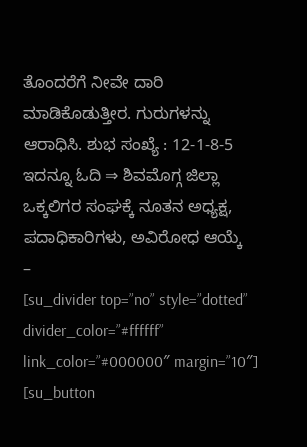ತೊಂದರೆಗೆ ನೀವೇ ದಾರಿ ಮಾಡಿಕೊಡುತ್ತೀರ. ಗುರುಗಳನ್ನು ಆರಾಧಿಸಿ. ಶುಭ ಸಂಖ್ಯೆ : 12-1-8-5
ಇದನ್ನೂ ಓದಿ ⇒ ಶಿವಮೊಗ್ಗ ಜಿಲ್ಲಾ ಒಕ್ಕಲಿಗರ ಸಂಘಕ್ಕೆ ನೂತನ ಅಧ್ಯಕ್ಷ, ಪದಾಧಿಕಾರಿಗಳು, ಅವಿರೋಧ ಆಯ್ಕೆ
–
[su_divider top=”no” style=”dotted” divider_color=”#ffffff” link_color=”#000000″ margin=”10″]
[su_button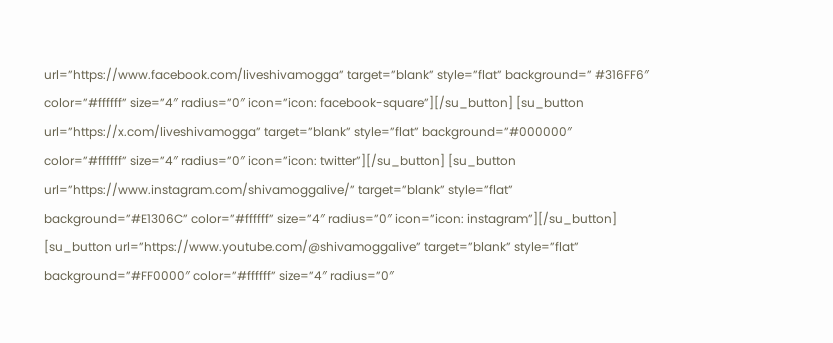url=”https://www.facebook.com/liveshivamogga” target=”blank” style=”flat” background=” #316FF6″ color=”#ffffff” size=”4″ radius=”0″ icon=”icon: facebook-square”][/su_button] [su_button url=”https://x.com/liveshivamogga” target=”blank” style=”flat” background=”#000000″ color=”#ffffff” size=”4″ radius=”0″ icon=”icon: twitter”][/su_button] [su_button url=”https://www.instagram.com/shivamoggalive/” target=”blank” style=”flat” background=”#E1306C” color=”#ffffff” size=”4″ radius=”0″ icon=”icon: instagram”][/su_button] [su_button url=”https://www.youtube.com/@shivamoggalive” target=”blank” style=”flat” background=”#FF0000″ color=”#ffffff” size=”4″ radius=”0″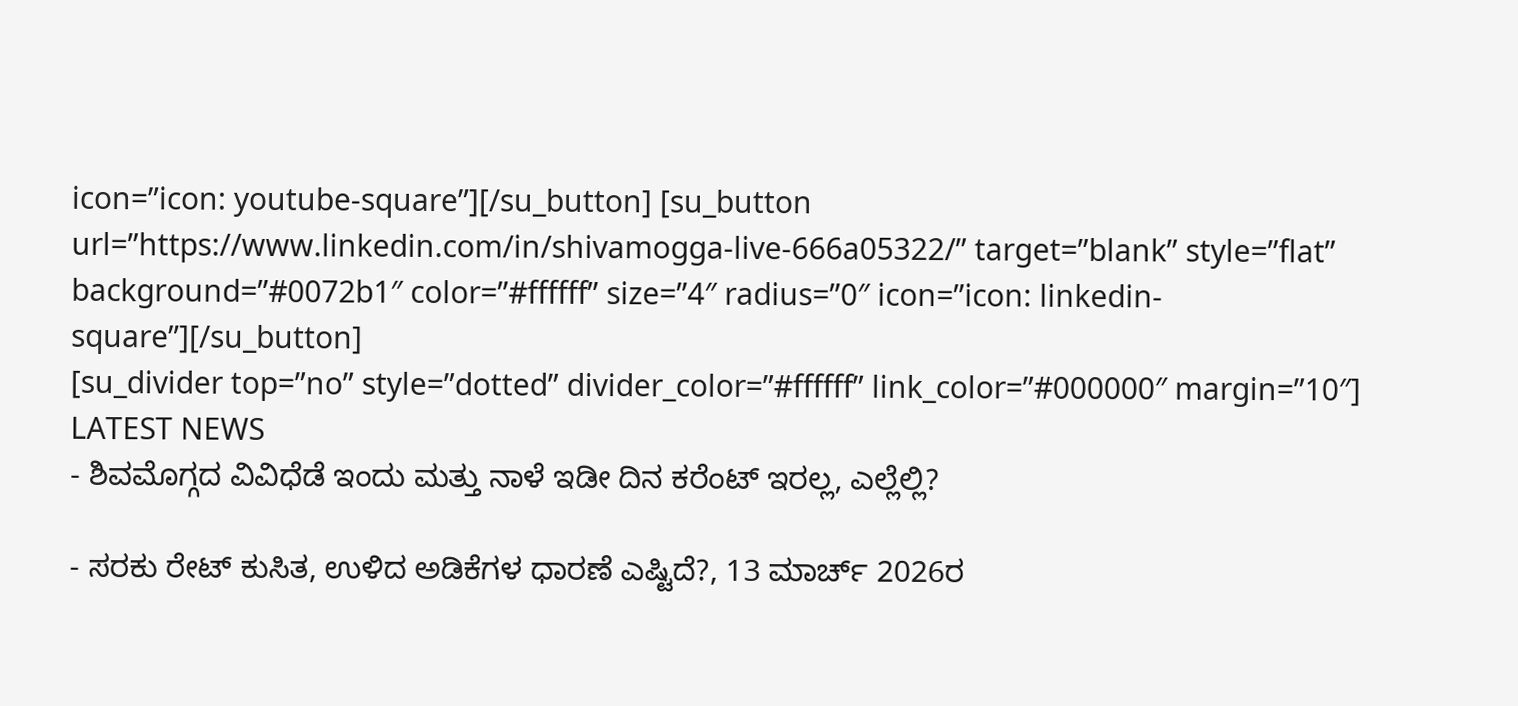icon=”icon: youtube-square”][/su_button] [su_button url=”https://www.linkedin.com/in/shivamogga-live-666a05322/” target=”blank” style=”flat” background=”#0072b1″ color=”#ffffff” size=”4″ radius=”0″ icon=”icon: linkedin-square”][/su_button]
[su_divider top=”no” style=”dotted” divider_color=”#ffffff” link_color=”#000000″ margin=”10″]
LATEST NEWS
- ಶಿವಮೊಗ್ಗದ ವಿವಿಧೆಡೆ ಇಂದು ಮತ್ತು ನಾಳೆ ಇಡೀ ದಿನ ಕರೆಂಟ್ ಇರಲ್ಲ, ಎಲ್ಲೆಲ್ಲಿ?

- ಸರಕು ರೇಟ್ ಕುಸಿತ, ಉಳಿದ ಅಡಿಕೆಗಳ ಧಾರಣೆ ಎಷ್ಟಿದೆ?, 13 ಮಾರ್ಚ್ 2026ರ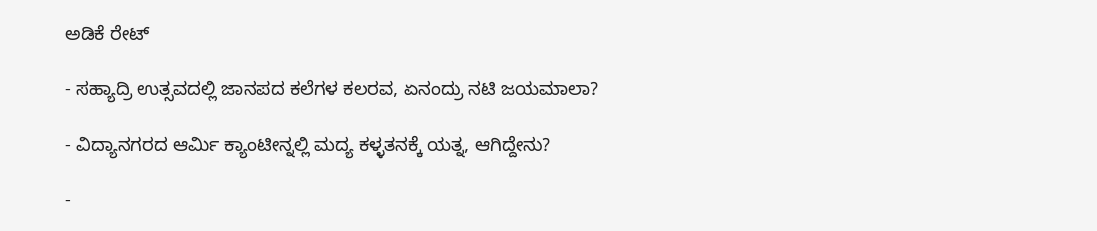ಅಡಿಕೆ ರೇಟ್

- ಸಹ್ಯಾದ್ರಿ ಉತ್ಸವದಲ್ಲಿ ಜಾನಪದ ಕಲೆಗಳ ಕಲರವ, ಏನಂದ್ರು ನಟಿ ಜಯಮಾಲಾ?

- ವಿದ್ಯಾನಗರದ ಆರ್ಮಿ ಕ್ಯಾಂಟೀನ್ನಲ್ಲಿ ಮದ್ಯ ಕಳ್ಳತನಕ್ಕೆ ಯತ್ನ, ಆಗಿದ್ದೇನು?

-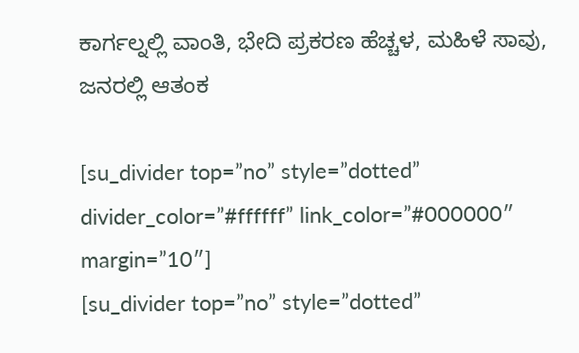ಕಾರ್ಗಲ್ನಲ್ಲಿ ವಾಂತಿ, ಭೇದಿ ಪ್ರಕರಣ ಹೆಚ್ಚಳ, ಮಹಿಳೆ ಸಾವು, ಜನರಲ್ಲಿ ಆತಂಕ

[su_divider top=”no” style=”dotted” divider_color=”#ffffff” link_color=”#000000″ margin=”10″]
[su_divider top=”no” style=”dotted”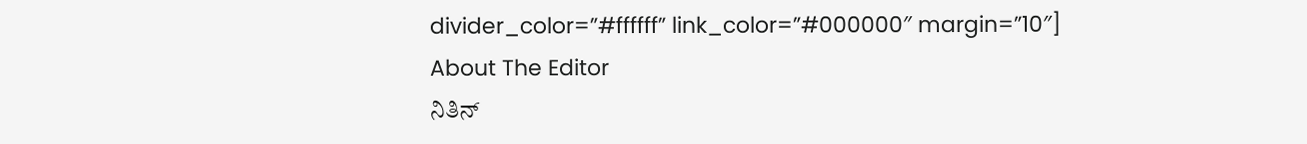divider_color=”#ffffff” link_color=”#000000″ margin=”10″]
About The Editor
ನಿತಿನ್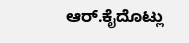ಆರ್.ಕೈದೊಟ್ಲು